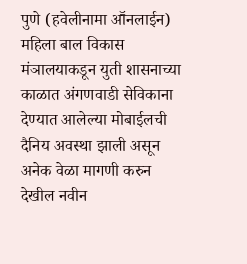पुणे (हवेलीनामा आॕनलाईन) महिला बाल विकास मंञालयाकडून युती शासनाच्या काळात अंगणवाडी सेविकाना देण्यात आलेल्या मोबाईलची दैनिय अवस्था झाली असून अनेक वेळा मागणी करुन देखील नवीन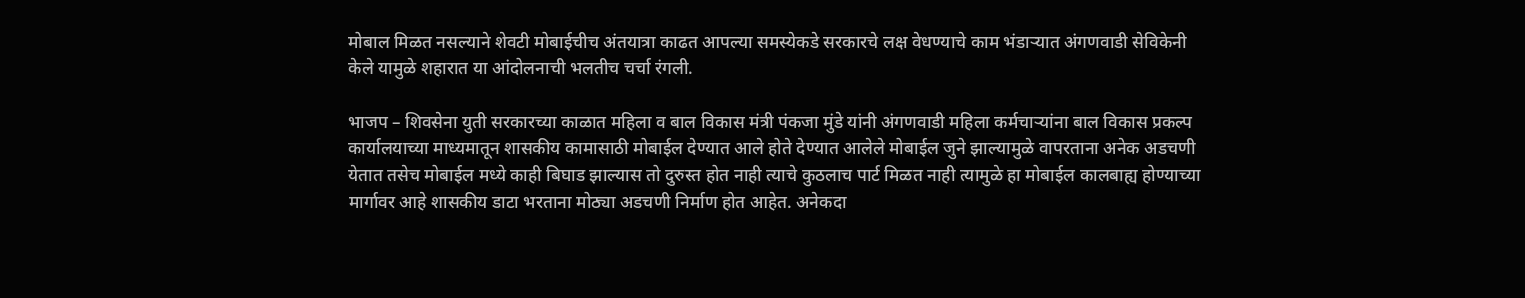मोबाल मिळत नसल्याने शेवटी मोबाईचीच अंतयात्रा काढत आपल्या समस्येकडे सरकारचे लक्ष वेधण्याचे काम भंडाऱ्यात अंगणवाडी सेविकेनी केले यामुळे शहारात या आंदोलनाची भलतीच चर्चा रंगली.

भाजप – शिवसेना युती सरकारच्या काळात महिला व बाल विकास मंत्री पंकजा मुंडे यांनी अंगणवाडी महिला कर्मचाऱ्यांना बाल विकास प्रकल्प कार्यालयाच्या माध्यमातून शासकीय कामासाठी मोबाईल देण्यात आले होते देण्यात आलेले मोबाईल जुने झाल्यामुळे वापरताना अनेक अडचणी येतात तसेच मोबाईल मध्ये काही बिघाड झाल्यास तो दुरुस्त होत नाही त्याचे कुठलाच पार्ट मिळत नाही त्यामुळे हा मोबाईल कालबाह्य होण्याच्या मार्गावर आहे शासकीय डाटा भरताना मोठ्या अडचणी निर्माण होत आहेत. अनेकदा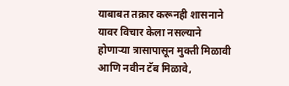याबाबत तक्रार करूनही शासनाने यावर विचार केला नसल्याने होणाऱ्या त्रासापासून मुक्ती मिळावी आणि नवीन टॅब मिळावे,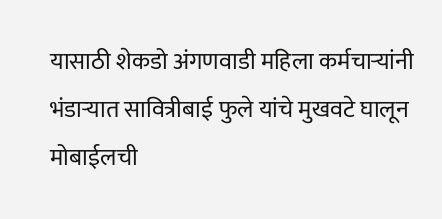यासाठी शेकडो अंगणवाडी महिला कर्मचाऱ्यांनी भंडाऱ्यात सावित्रीबाई फुले यांचे मुखवटे घालून मोबाईलची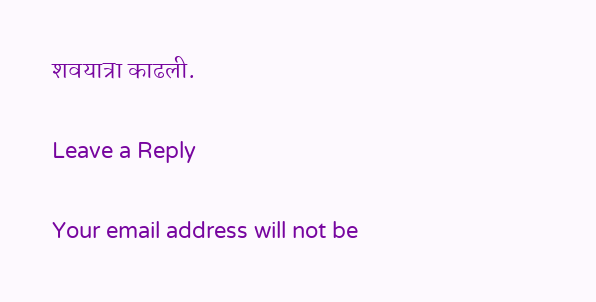शवयात्रा काढली.

Leave a Reply

Your email address will not be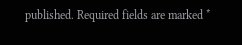published. Required fields are marked *